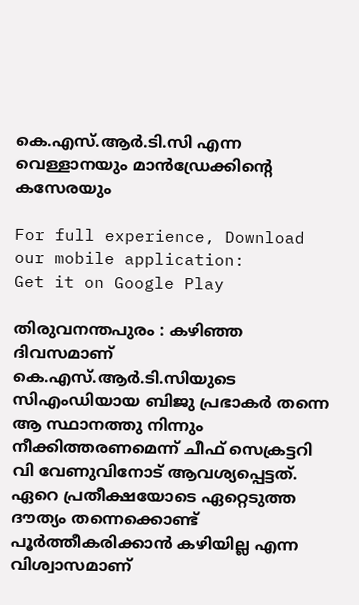കെ.എസ്.ആർ.ടി.സി എന്ന വെള്ളാനയും മാൻഡ്രേക്കിന്റെ കസേരയും

For full experience, Download our mobile application:
Get it on Google Play

തിരുവനന്തപുരം : കഴിഞ്ഞ ദിവസമാണ് കെ.എസ്.ആർ.ടി.സിയുടെ സിഎംഡിയായ ബിജു പ്രഭാകർ തന്നെ ആ സ്ഥാനത്തു നിന്നും നീക്കിത്തരണമെന്ന് ചീഫ് സെക്രട്ടറി വി വേണുവിനോട്‌ ആവശ്യപ്പെട്ടത്. ഏറെ പ്രതീക്ഷയോടെ ഏറ്റെടുത്ത ദൗത്യം തന്നെക്കൊണ്ട് പൂർത്തീകരിക്കാൻ കഴിയില്ല എന്ന വിശ്വാസമാണ്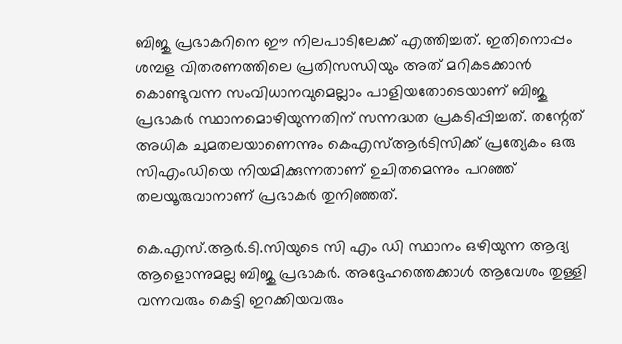ബിജു പ്രഭാകറിനെ ഈ നിലപാടിലേക്ക് എത്തിച്ചത്. ഇതിനൊപ്പം ശമ്പള വിതരണത്തിലെ പ്രതിസന്ധിയും അത് മറികടക്കാന്‍ കൊണ്ടുവന്ന സംവിധാനവുമെല്ലാം പാളിയതോടെയാണ് ബിജു പ്രഭാകർ സ്ഥാനമൊഴിയുന്നതിന് സന്നദ്ധത പ്രകടിപ്പിച്ചത്. തന്റേത് അധിക ചുമതലയാണെന്നും കെഎസ്ആർടിസിക്ക് പ്രത്യേകം ഒരു സിഎംഡിയെ നിയമിക്കുന്നതാണ് ഉചിതമെന്നും പറഞ്ഞ് തലയൂരുവാനാണ് പ്രഭാകർ തുനിഞ്ഞത്.

കെ.എസ്.ആർ.ടി.സിയുടെ സി എം ഡി സ്ഥാനം ഒഴിയുന്ന ആദ്യ ആളൊന്നുമല്ല ബിജു പ്രഭാകർ. അദ്ദേഹത്തെക്കാൾ ആവേശം തുള്ളി വന്നവരും കെട്ടി ഇറക്കിയവരും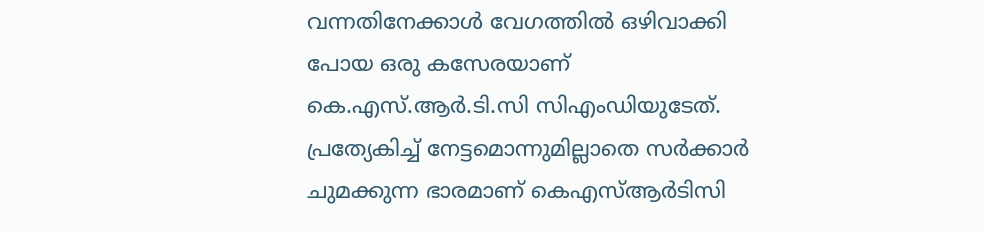വന്നതിനേക്കാൾ വേഗത്തിൽ ഒഴിവാക്കി പോയ ഒരു കസേരയാണ് കെ.എസ്.ആർ.ടി.സി സിഎംഡിയുടേത്. പ്രത്യേകിച്ച് നേട്ടമൊന്നുമില്ലാതെ സര്‍ക്കാര്‍ ചുമക്കുന്ന ഭാരമാണ് കെഎസ്ആര്‍ടിസി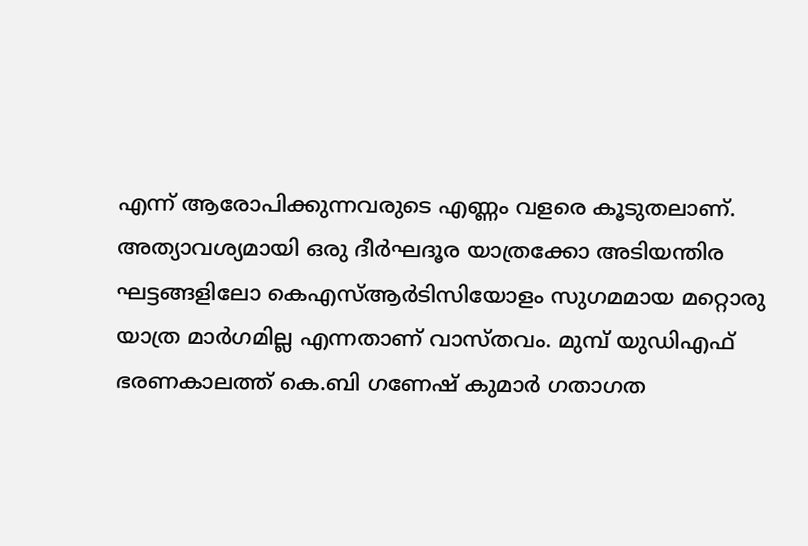എന്ന് ആരോപിക്കുന്നവരുടെ എണ്ണം വളരെ കൂടുതലാണ്. അത്യാവശ്യമായി ഒരു ദീര്‍ഘദൂര യാത്രക്കോ അടിയന്തിര ഘട്ടങ്ങളിലോ കെഎസ്ആര്‍ടിസിയോളം സുഗമമായ മറ്റൊരു യാത്ര മാർഗമില്ല എന്നതാണ് വാസ്തവം. മുമ്പ് യുഡിഎഫ് ഭരണകാലത്ത് കെ.ബി ഗണേഷ് കുമാര്‍ ഗതാഗത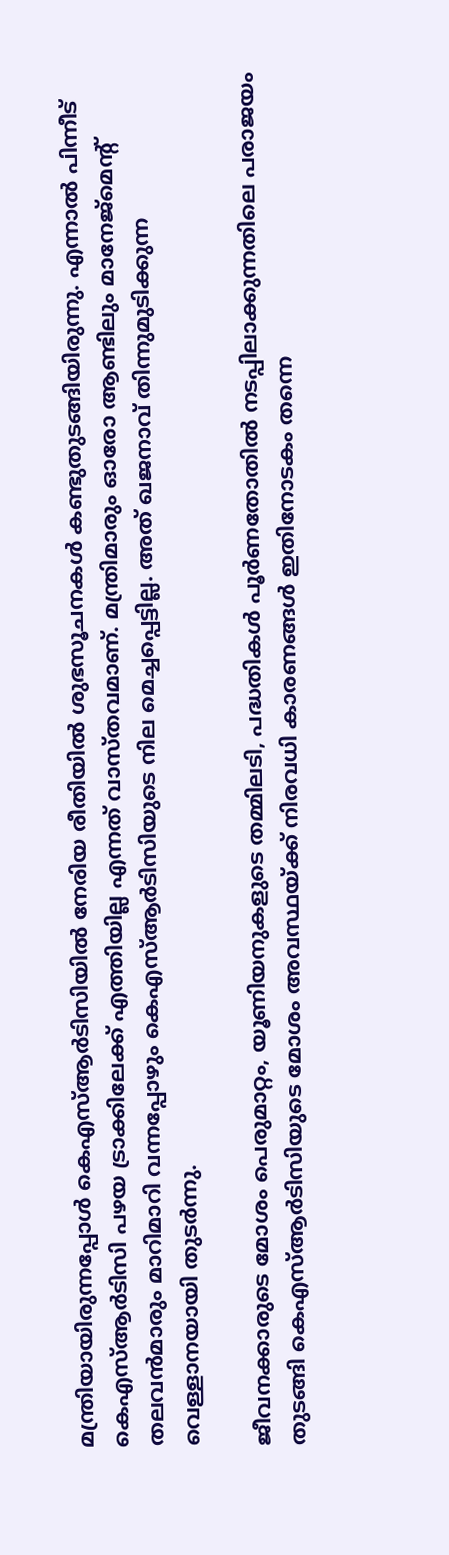മന്ത്രിയായിരുന്നപ്പോള്‍ കെഎസ്ആര്‍ടിസിയില്‍ നേരിയ രീതിയില്‍ ശുഭസൂചനകള്‍ കണ്ടുതുടങ്ങിയിരുന്നു. എന്നാല്‍ പിന്നീട് കെഎസ്ആർടിസി പഴയ ട്രാക്കിലേക്ക് എത്തിയില്ല എന്നത് വാസ്തവമാണ്. മന്ത്രിമാരും ഓരോ ആണ്ടിലും മാനേജ്മെന്റ് തലവന്‍മാരും മാറിമാറി വന്നപ്പോഴും കെഎസ്ആർടിസിയുടെ നില മെച്ചപ്പെട്ടില്ല. അത് ഖജനാവ് തിന്നുമുടിക്കുന്ന വെള്ളാനയായി തുടര്‍ന്നു.

ജീവനക്കാരുടെ മോശം പെരുമാറ്റം, യൂണിയനുകളുടെ തമ്മിലടി, പദ്ധതികള്‍ പൂര്‍ണതോതില്‍ നടപ്പിലാക്കുന്നതിലെ പരാജയം തുടങ്ങി കെഎസ്ആര്‍ടിസിയുടെ മോശം അവസ്ഥയ്ക്ക് നിരവധി കാരണങ്ങള്‍ ഇതിനോടകം തന്നെ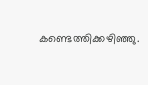കണ്ടെത്തിക്കഴിഞ്ഞു.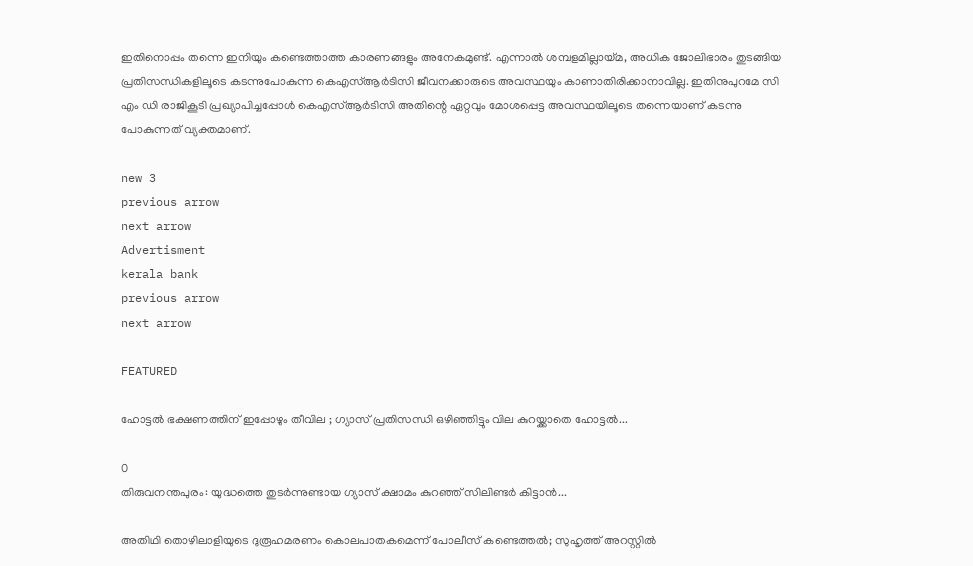ഇതിനൊപ്പം തന്നെ ഇനിയും കണ്ടെത്താത്ത കാരണങ്ങളും അനേകമുണ്ട്. എന്നാല്‍ ശമ്പളമില്ലായ്മ, അധിക ജോലിഭാരം തുടങ്ങിയ പ്രതിസന്ധികളിലൂടെ കടന്നുപോകുന്ന കെഎസ്ആർടിസി ജീവനക്കാരുടെ അവസ്ഥയും കാണാതിരിക്കാനാവില്ല. ഇതിനുപുറമേ സി എം ഡി രാജികൂടി പ്രഖ്യാപിച്ചപ്പോൾ കെഎസ്ആർടിസി അതിന്റെ ഏറ്റവും മോശപ്പെട്ട അവസ്ഥയിലൂടെ തന്നെയാണ് കടന്നു പോകുന്നത് വ്യക്തമാണ്.

new 3
previous arrow
next arrow
Advertisment
kerala bank
previous arrow
next arrow

FEATURED

ഹോട്ടൽ ഭക്ഷണത്തിന് ഇപ്പോഴും തീവില ; ഗ്യാസ് പ്രതിസന്ധി ഒഴിഞ്ഞിട്ടും വില കുറയ്ക്കാതെ ഹോട്ടൽ...

0
തിരുവനന്തപുരം: യുദ്ധത്തെ തുടർന്നുണ്ടായ ഗ്യാസ് ക്ഷാമം കുറഞ്ഞ് സിലിണ്ടർ കിട്ടാൻ...

അതിഥി തൊഴിലാളിയുടെ ദുരൂഹമരണം കൊലപാതകമെന്ന് പോലീസ് കണ്ടെത്തൽ; സുഹൃത്ത് അറസ്റ്റിൽ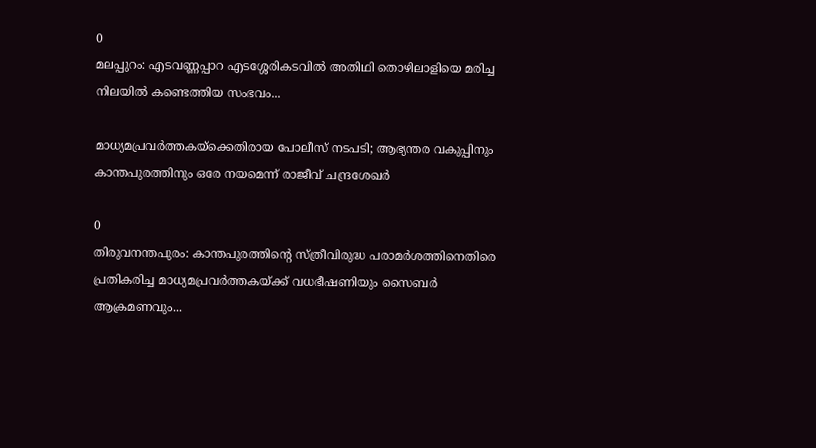0
മലപ്പുറം: എടവണ്ണപ്പാറ എടശ്ശേരികടവിൽ അതിഥി തൊഴിലാളിയെ മരിച്ച നിലയിൽ കണ്ടെത്തിയ സംഭവം...

മാധ്യമപ്രവർത്തകയ്ക്കെതിരായ പോലീസ് നടപടി; ആഭ്യന്തര വകുപ്പിനും കാന്തപുരത്തിനും ഒരേ നയമെന്ന് രാജീവ് ചന്ദ്രശേഖർ

0
തിരുവനന്തപുരം: കാന്തപുരത്തിന്‍റെ സ്ത്രീവിരുദ്ധ പരാമർശത്തിനെതിരെ പ്രതികരിച്ച മാധ്യമപ്രവർത്തകയ്ക്ക് വധഭീഷണിയും സൈബർ ആക്രമണവും...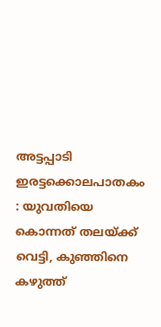അട്ടപ്പാടി ഇരട്ടക്കൊലപാതകം : യുവതിയെ കൊന്നത് തലയ്ക്ക് വെട്ടി, കുഞ്ഞിനെ കഴുത്ത്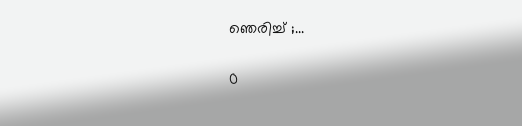ഞെരിച്ച് ;...

0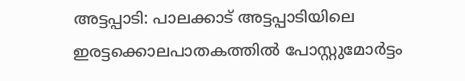അട്ടപ്പാടി: പാലക്കാട് അട്ടപ്പാടിയിലെ ഇരട്ടക്കൊലപാതകത്തിൽ പോസ്റ്റുമോർട്ടം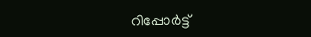റിപ്പോർട്ട്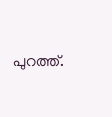പുറത്ത്.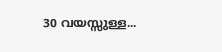30 വയസ്സുള്ള...